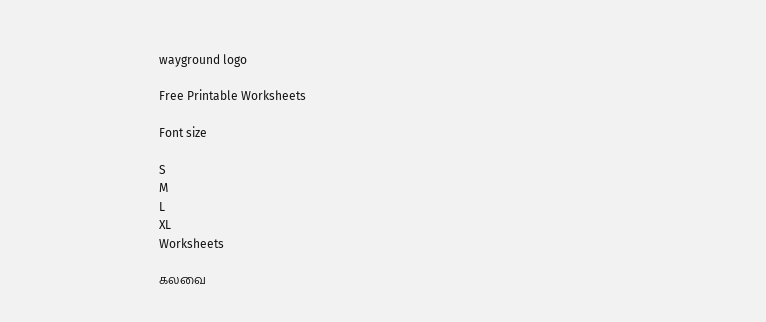wayground logo

Free Printable Worksheets

Font size

S
M
L
XL
Worksheets

கலவை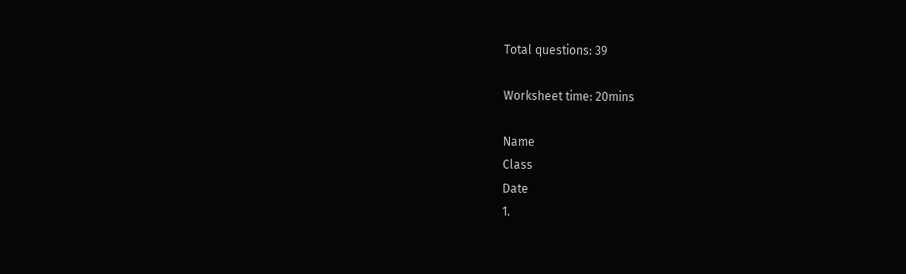Total questions: 39

Worksheet time: 20mins

Name
Class
Date
1.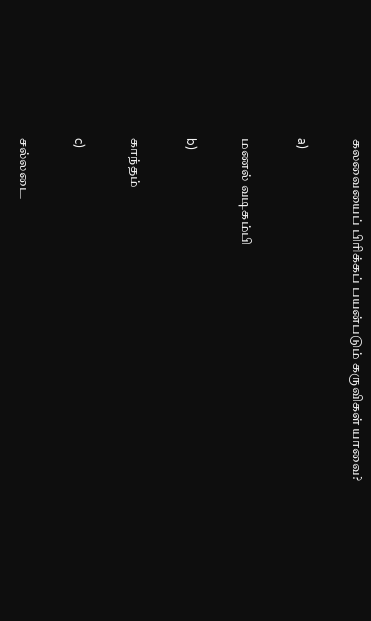கலவையைப் பிரிக்கப் பயன்படும் கருவிகள் யாவை?

a)

மணல் வடிகம்பி

b)

காந்தம்

c)

சல்லடை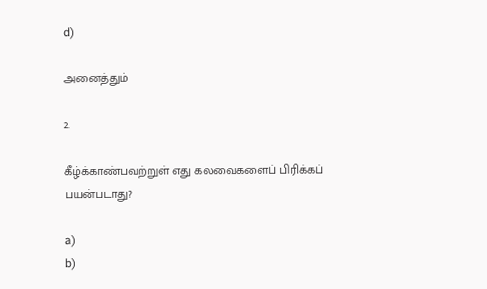d)

அனைத்தும்

2.

கீழ்க்காண்பவற்றுள் எது கலவைகளைப் பிரிக்கப் பயன்படாது?

a)
b)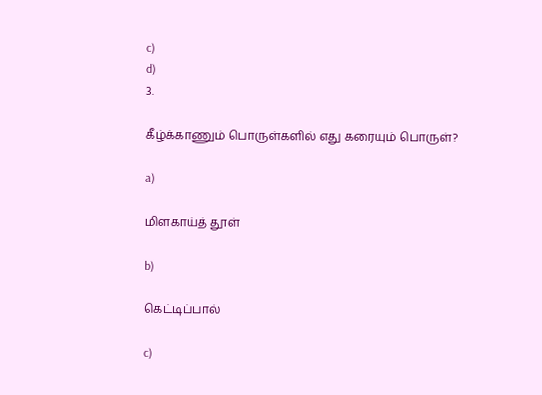c)
d)
3.

கீழ்க்காணும் பொருள்களில் எது கரையும் பொருள்?

a)

மிளகாய்த் தூள்

b)

கெட்டிப்பால்

c)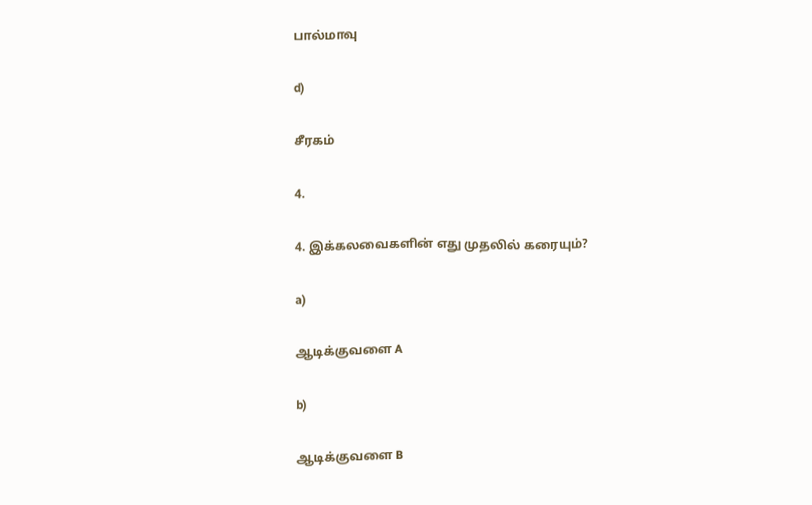பால்மாவு

d)

சீரகம்

4.

4. இக்கலவைகளின் எது முதலில் கரையும்?

a)

ஆடிக்குவளை A

b)

ஆடிக்குவளை B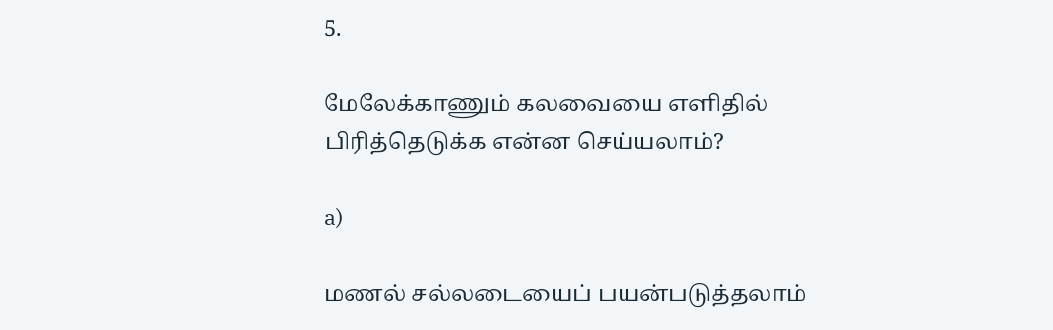5.

மேலேக்காணும் கலவையை எளிதில் பிரித்தெடுக்க என்ன செய்யலாம்?

a)

மணல் சல்லடையைப் பயன்படுத்தலாம்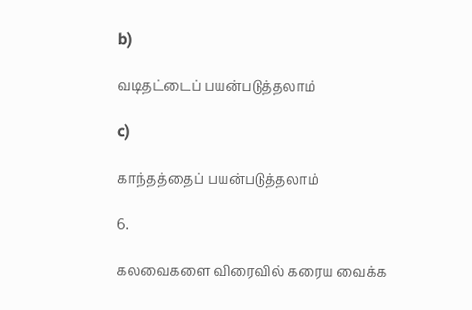b)

வடிதட்டைப் பயன்படுத்தலாம்

c)

காந்தத்தைப் பயன்படுத்தலாம்

6.

கலவைகளை விரைவில் கரைய வைக்க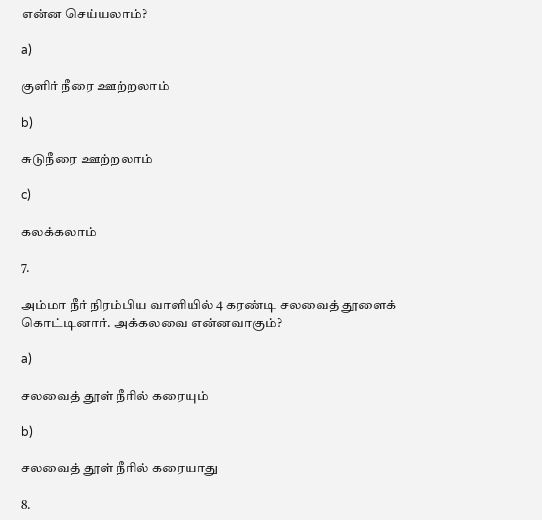என்ன செய்யலாம்?

a)

குளிர் நீரை ஊற்றலாம்

b)

சுடுநீரை ஊற்றலாம்

c)

கலக்கலாம்

7.

அம்மா நீர் நிரம்பிய வாளியில் 4 கரண்டி சலவைத் தூளைக் கொட்டினார். அக்கலவை என்னவாகும்?

a)

சலவைத் தூள் நீரில் கரையும்

b)

சலவைத் தூள் நீரில் கரையாது

8.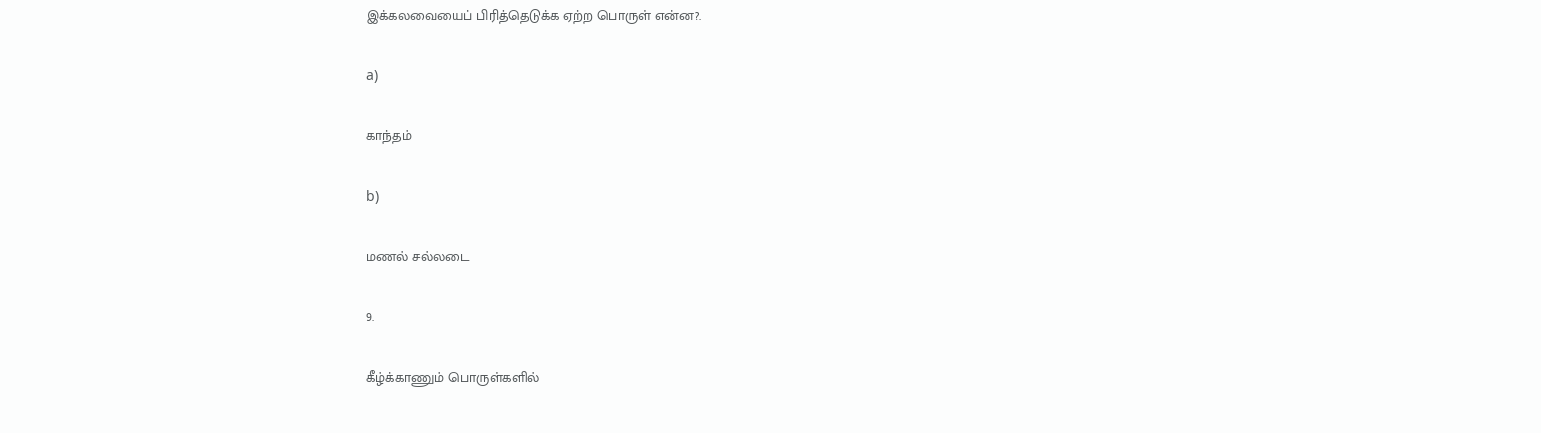இக்கலவையைப் பிரித்தெடுக்க ஏற்ற பொருள் என்ன?.

a)

காந்தம்

b)

மணல் சல்லடை

9.

கீழ்க்காணும் பொருள்களில்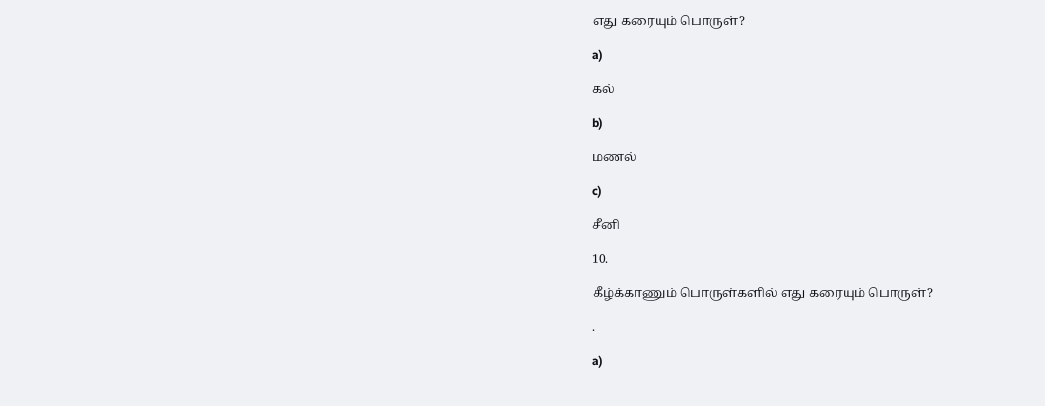எது கரையும் பொருள்?

a)

கல்

b)

மணல்

c)

சீனி

10.

கீழ்க்காணும் பொருள்களில் எது கரையும் பொருள்?

.

a)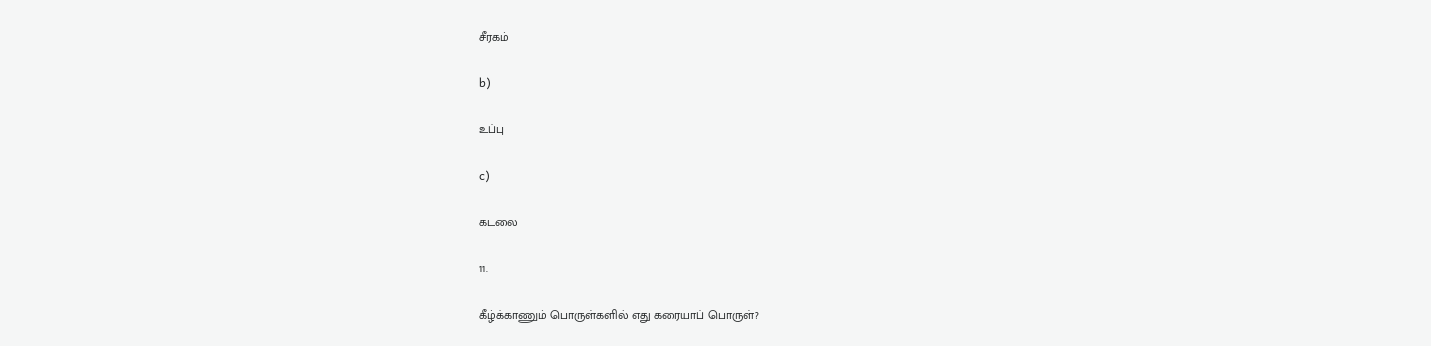சீரகம்

b)

உப்பு

c)

கடலை

11.

கீழ்க்காணும் பொருள்களில் எது கரையாப் பொருள்?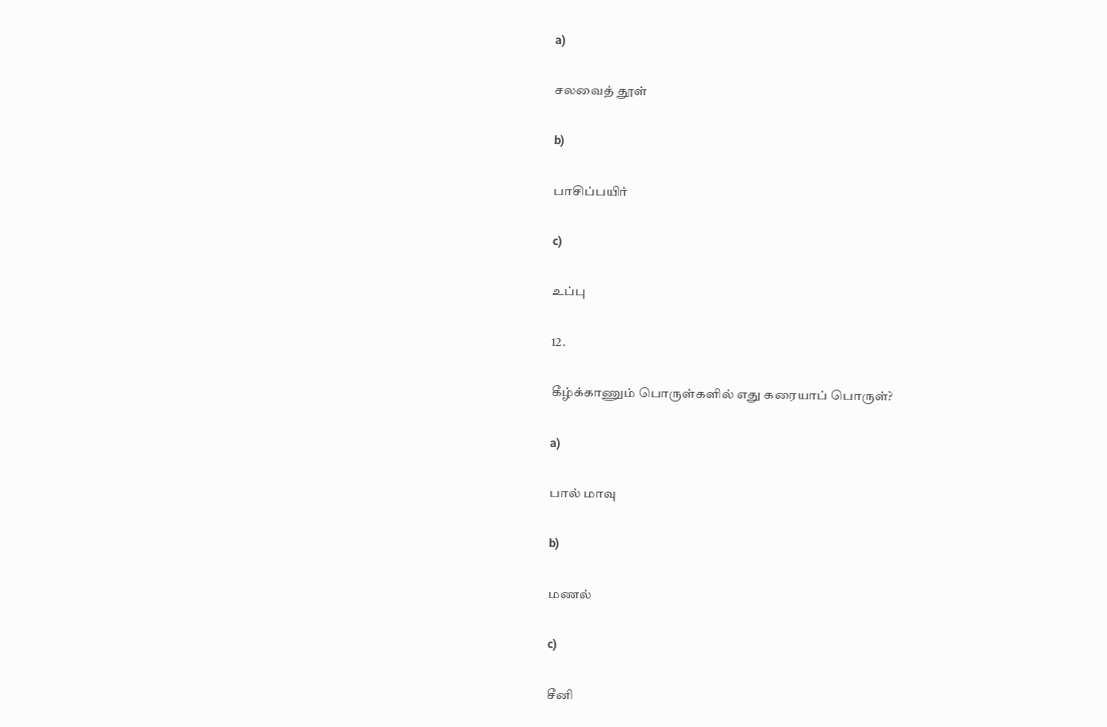a)

சலவைத் தூள்

b)

பாசிப்பயிர்

c)

உப்பு

12.

கீழ்க்காணும் பொருள்களில் எது கரையாப் பொருள்?

a)

பால் மாவு

b)

மணல்

c)

சீனி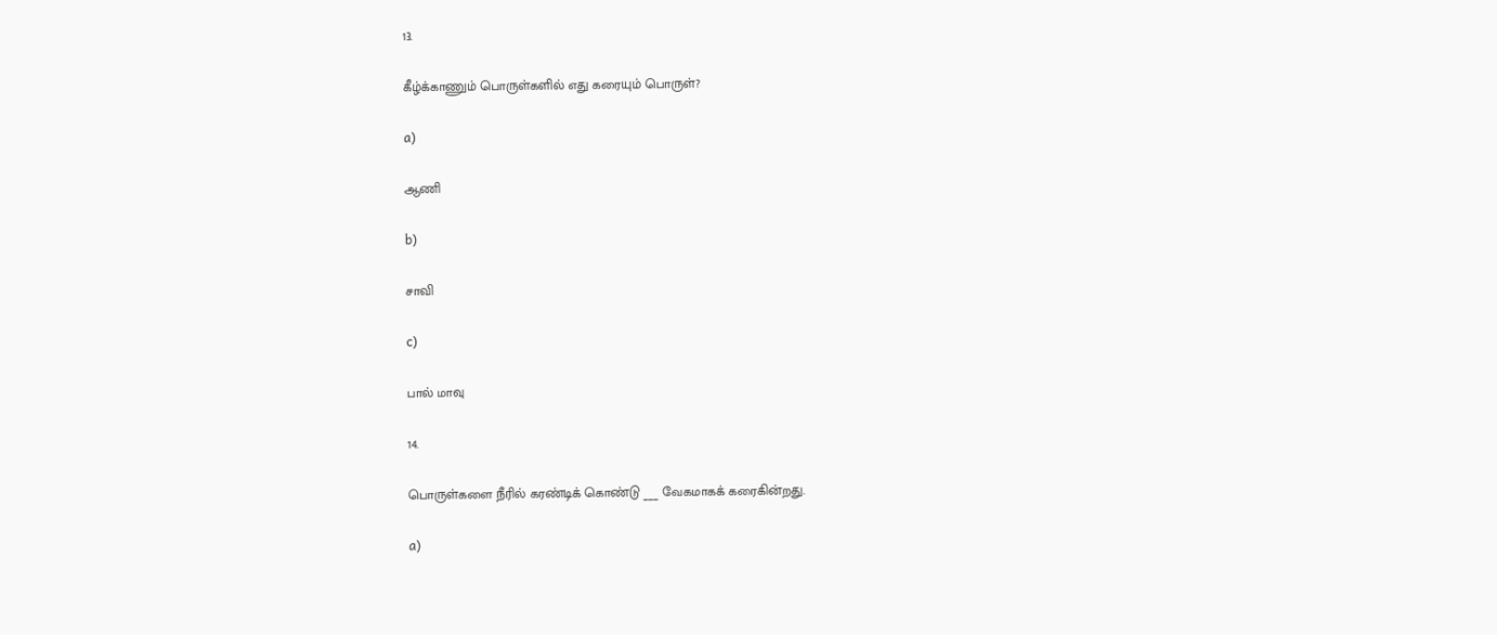13.

கீழ்க்காணும் பொருள்களில் எது கரையும் பொருள்?

a)

ஆணி

b)

சாவி

c)

பால் மாவு

14.

பொருள்களை நீரில் கரண்டிக் கொண்டு ___ வேகமாகக் கரைகின்றது.

a)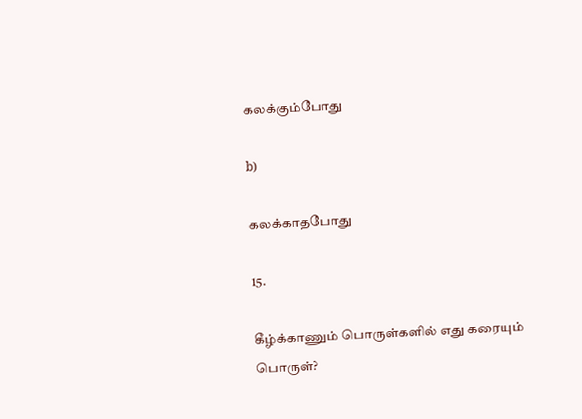கலக்கும்போது

b)

கலக்காதபோது

15.

கீழ்க்காணும் பொருள்களில் எது கரையும் பொருள்?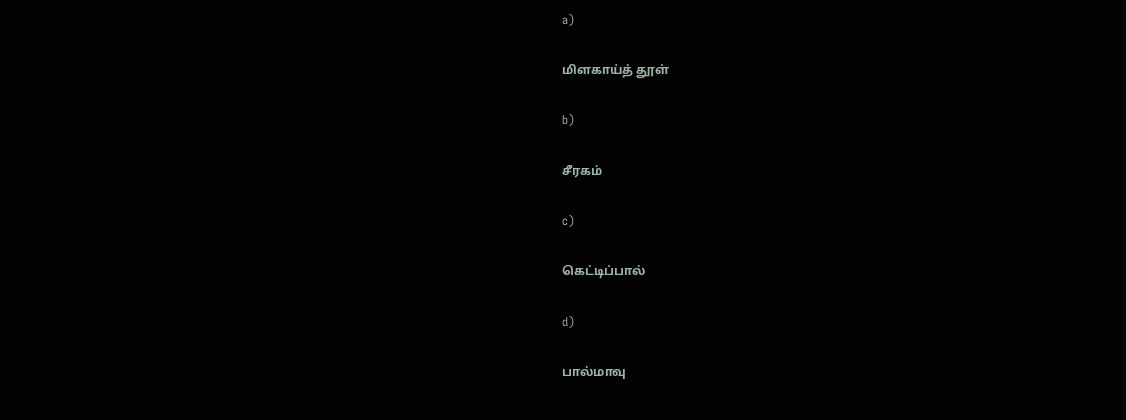a)

மிளகாய்த் தூள்

b)

சீரகம்

c)

கெட்டிப்பால்

d)

பால்மாவு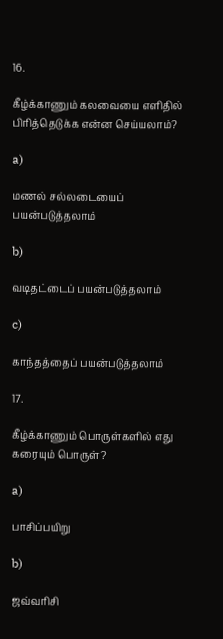16.

கீழ்க்காணும் கலவையை எளிதில் பிரித்தெடுக்க என்ன செய்யலாம்?

a)

மணல் சல்லடையைப் பயன்படுத்தலாம்

b)

வடிதட்டைப் பயன்படுத்தலாம்

c)

காந்தத்தைப் பயன்படுத்தலாம்

17.

கீழ்க்காணும் பொருள்களில் எது கரையும் பொருள்?

a)

பாசிப்பயிறு

b)

ஜவ்வரிசி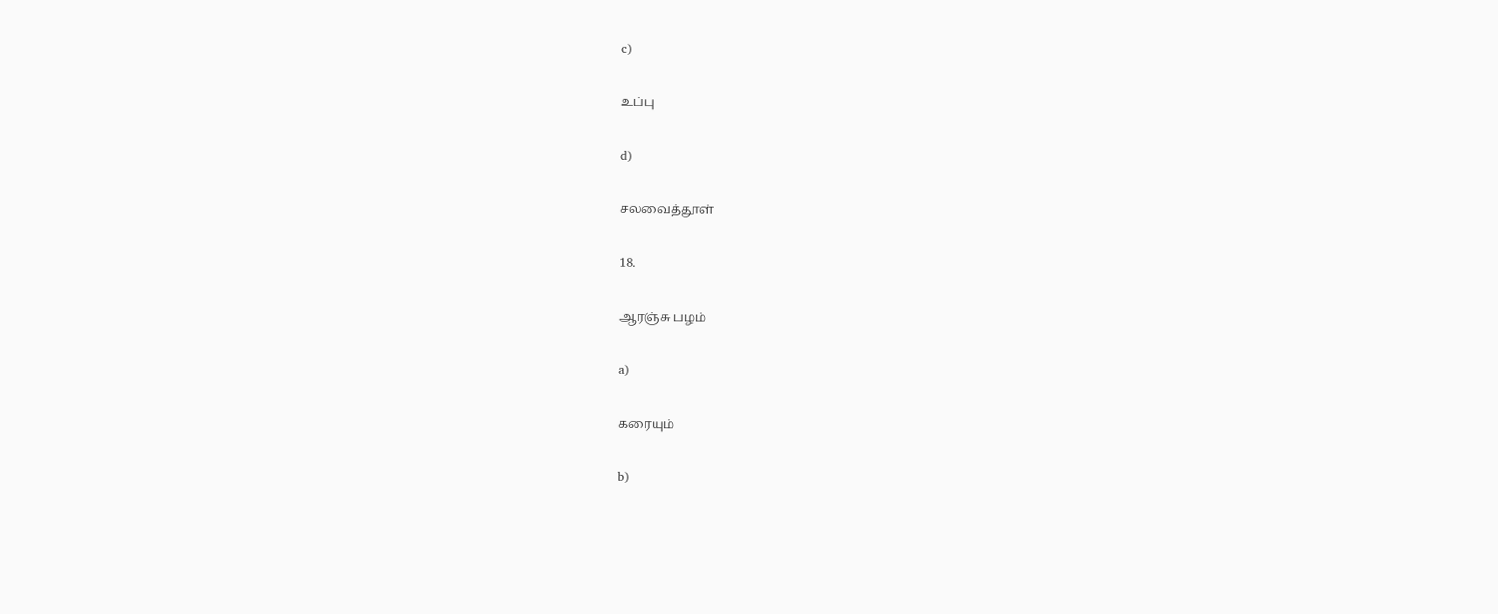c)

உப்பு

d)

சலவைத்தூள்

18.

ஆரஞ்சு பழம்

a)

கரையும்

b)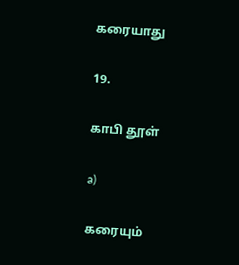கரையாது

19.

காபி தூள்

a)

கரையும்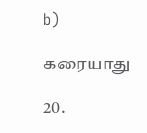b)

கரையாது

20.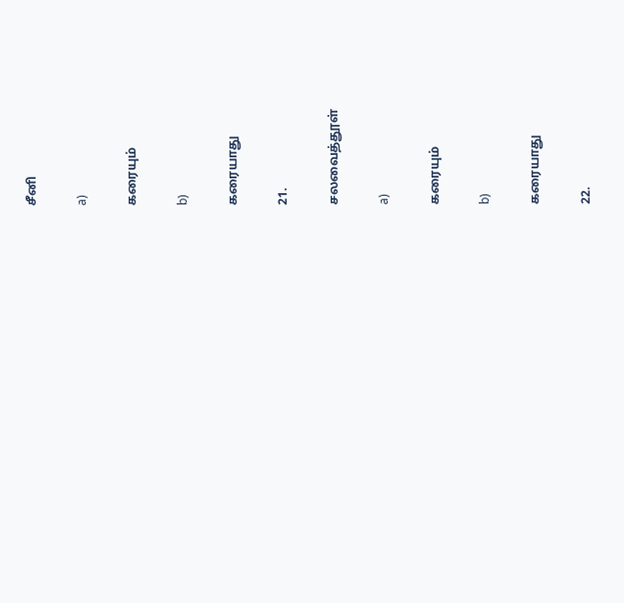சீனி

a)

கரையும்

b)

கரையாது

21.

சலவைத்தூள்

a)

கரையும்

b)

கரையாது

22.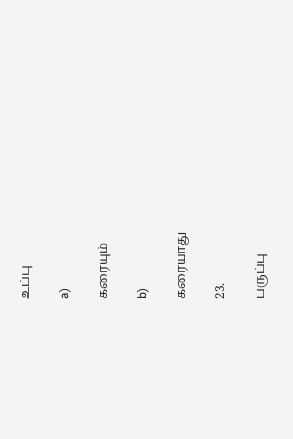உப்பு

a)

கரையும்

b)

கரையாது

23.

பருப்பு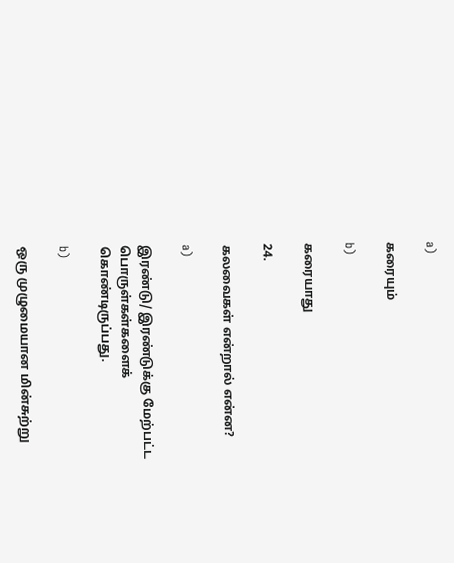a)

கரையும்

b)

கரையாது

24.

கலவைகள் என்றால் என்ன?

a)

இரண்டு/ இரண்டுக்கு மேற்பட்ட பொருள்கள்களைக் கொண்டிருப்பது.

b)

ஒரு முழுமையான மின்சுற்று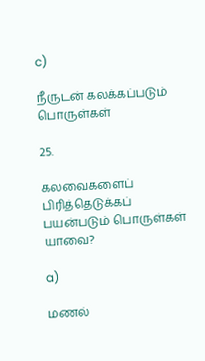c)

நீருடன் கலக்கப்படும் பொருள்கள்

25.

கலவைகளைப் பிரித்தெடுக்கப் பயன்படும் பொருள்கள் யாவை?

a)

மணல்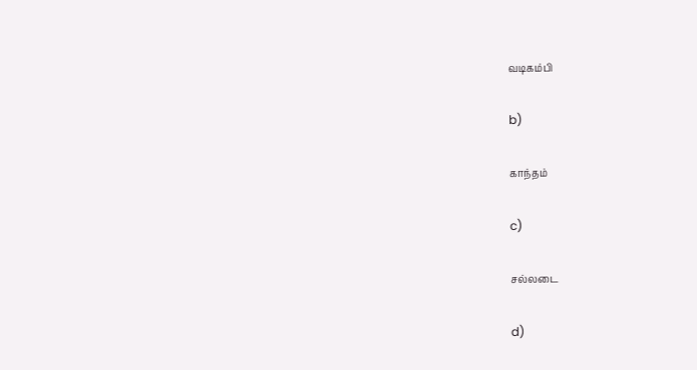வடிகம்பி

b)

காந்தம்

c)

சல்லடை

d)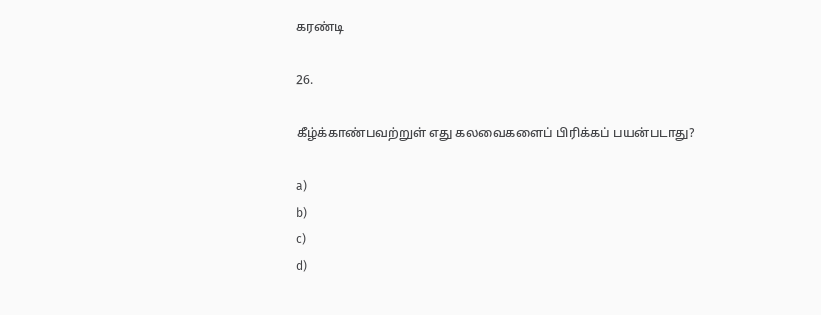கரண்டி

26.

கீழ்க்காண்பவற்றுள் எது கலவைகளைப் பிரிக்கப் பயன்படாது?

a)
b)
c)
d)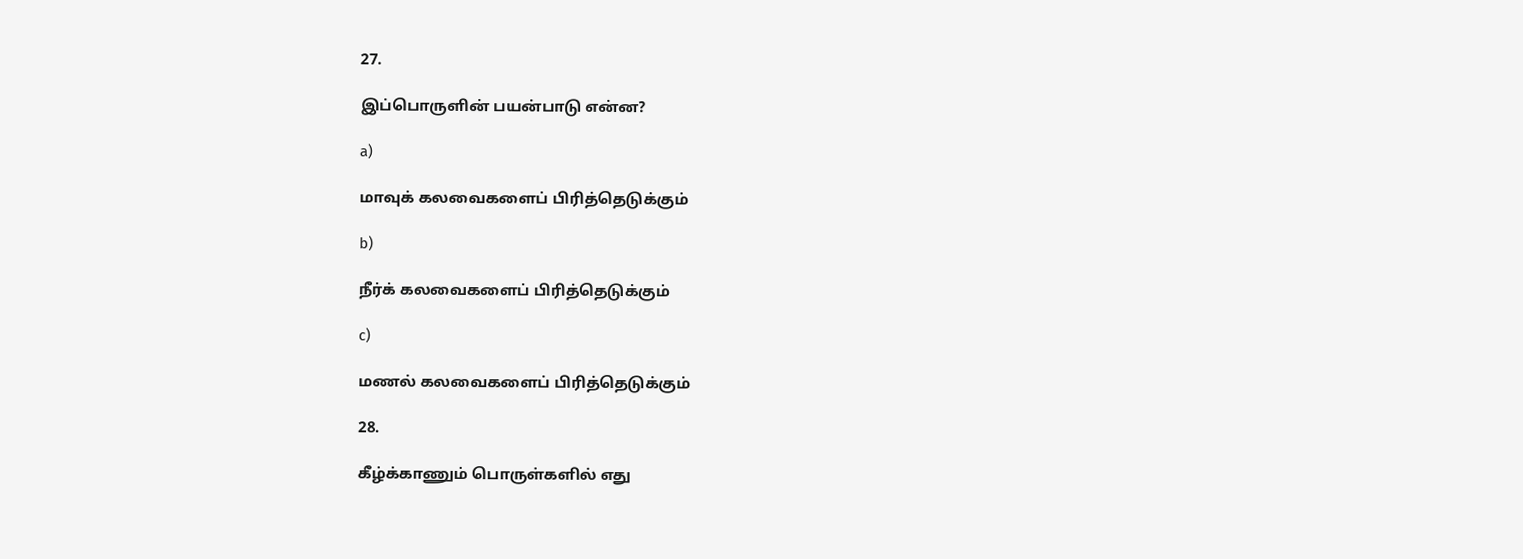27.

இப்பொருளின் பயன்பாடு என்ன?

a)

மாவுக் கலவைகளைப் பிரித்தெடுக்கும்

b)

நீர்க் கலவைகளைப் பிரித்தெடுக்கும்

c)

மணல் கலவைகளைப் பிரித்தெடுக்கும்

28.

கீழ்க்காணும் பொருள்களில் எது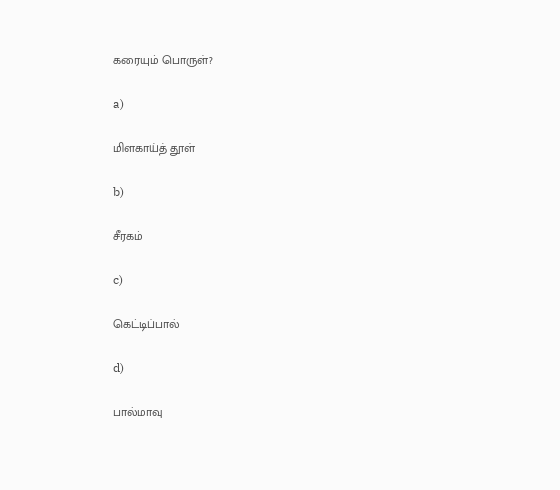கரையும் பொருள்?

a)

மிளகாய்த் தூள்

b)

சீரகம்

c)

கெட்டிப்பால்

d)

பால்மாவு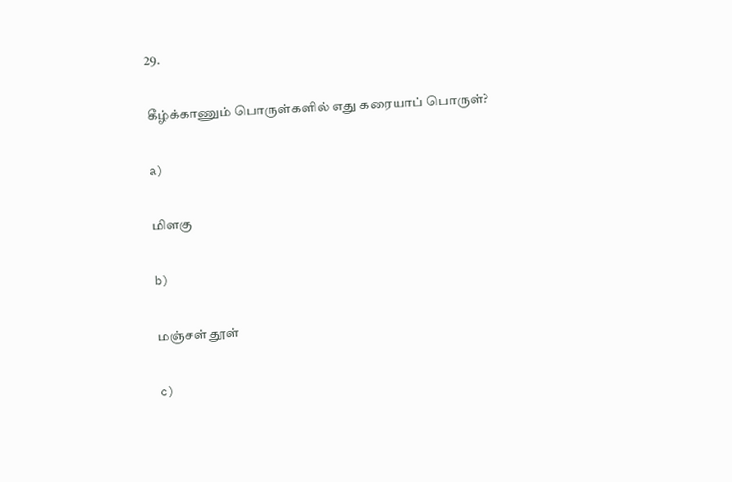29.

கீழ்க்காணும் பொருள்களில் எது கரையாப் பொருள்?

a)

மிளகு

b)

மஞ்சள் தூள்

c)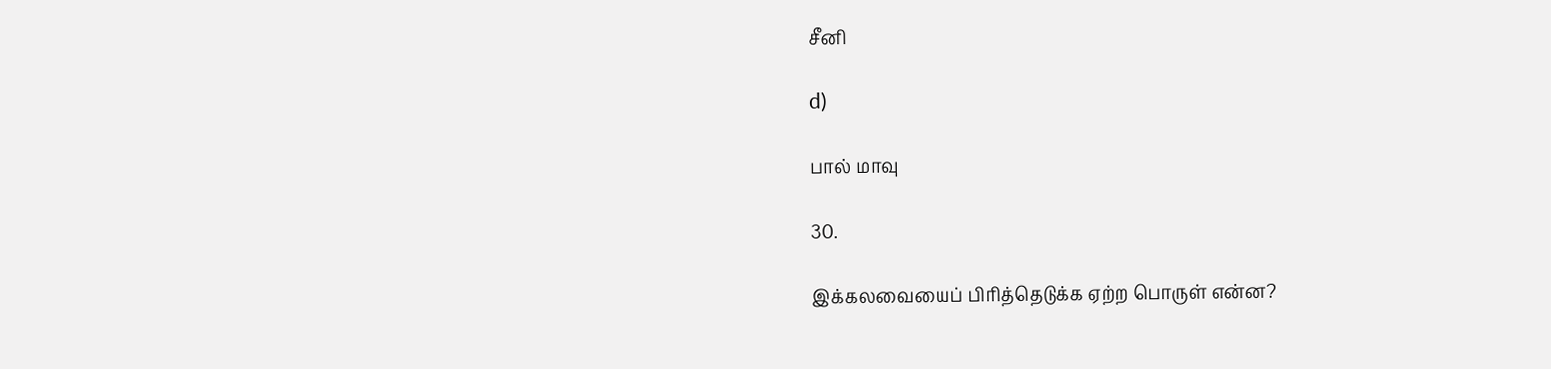சீனி

d)

பால் மாவு

30.

இக்கலவையைப் பிரித்தெடுக்க ஏற்ற பொருள் என்ன?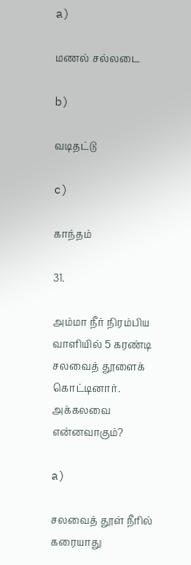a)

மணல் சல்லடை

b)

வடிதட்டு

c)

காந்தம்

31.

அம்மா நீர் நிரம்பிய வாளியில் 5 கரண்டி சலவைத் தூளைக் கொட்டினார். அக்கலவை என்னவாகும்?

a)

சலவைத் தூள் நீரில் கரையாது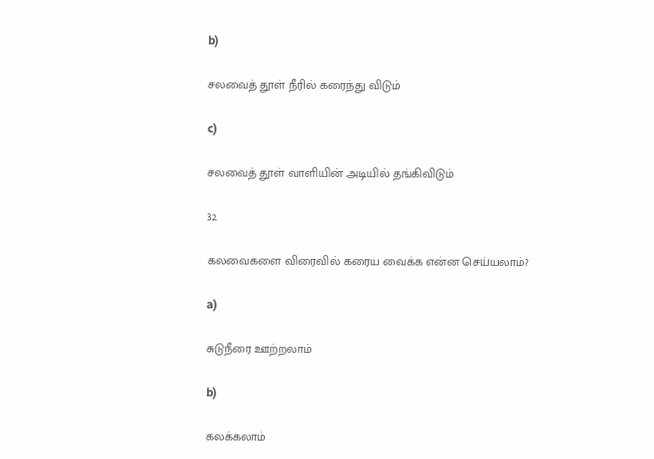b)

சலவைத் தூள் நீரில் கரைந்து விடும்

c)

சலவைத் தூள் வாளியின் அடியில் தங்கிவிடும்

32.

கலவைகளை விரைவில் கரைய வைக்க என்ன செய்யலாம்?

a)

சுடுநீரை ஊற்றலாம்

b)

கலக்கலாம்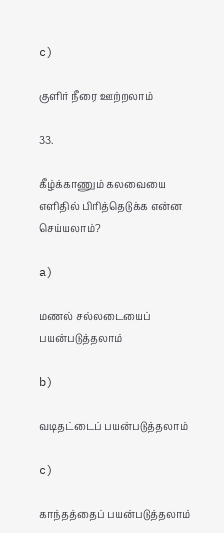c)

குளிர் நீரை ஊற்றலாம்

33.

கீழ்க்காணும் கலவையை எளிதில் பிரித்தெடுக்க என்ன செய்யலாம்?

a)

மணல் சல்லடையைப் பயன்படுத்தலாம்

b)

வடிதட்டைப் பயன்படுத்தலாம்

c)

காந்தத்தைப் பயன்படுத்தலாம்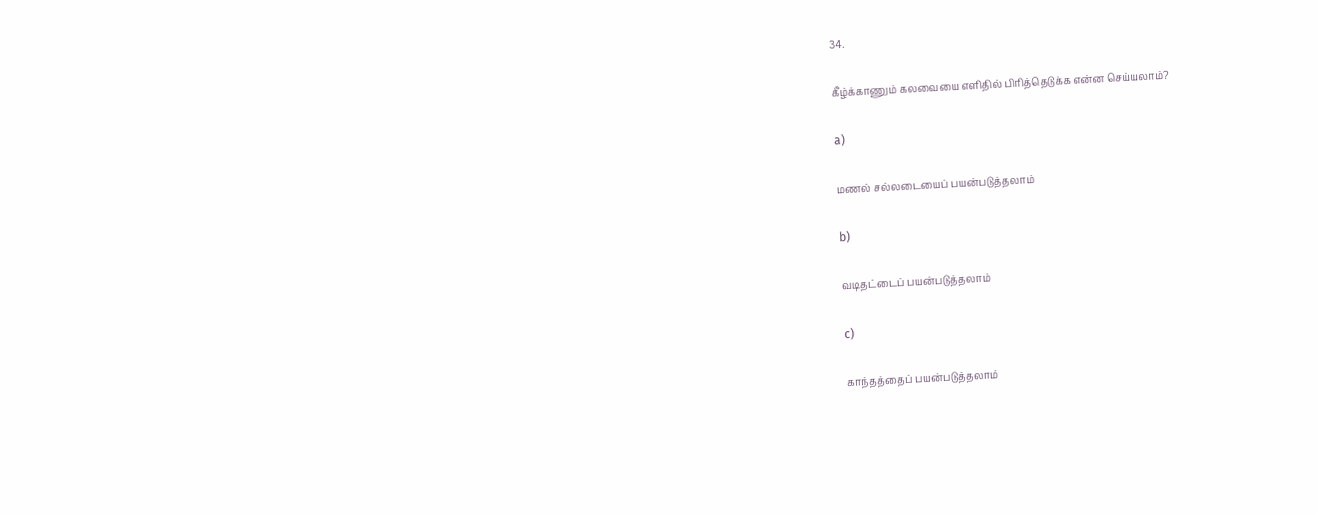34.

கீழ்க்காணும் கலவையை எளிதில் பிரித்தெடுக்க என்ன செய்யலாம்?

a)

மணல் சல்லடையைப் பயன்படுத்தலாம்

b)

வடிதட்டைப் பயன்படுத்தலாம்

c)

காந்தத்தைப் பயன்படுத்தலாம்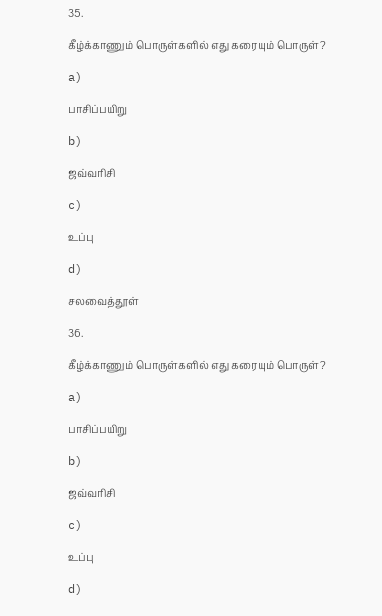35.

கீழ்க்காணும் பொருள்களில் எது கரையும் பொருள்?

a)

பாசிப்பயிறு

b)

ஜவ்வரிசி

c)

உப்பு

d)

சலவைத்தூள்

36.

கீழ்க்காணும் பொருள்களில் எது கரையும் பொருள்?

a)

பாசிப்பயிறு

b)

ஜவ்வரிசி

c)

உப்பு

d)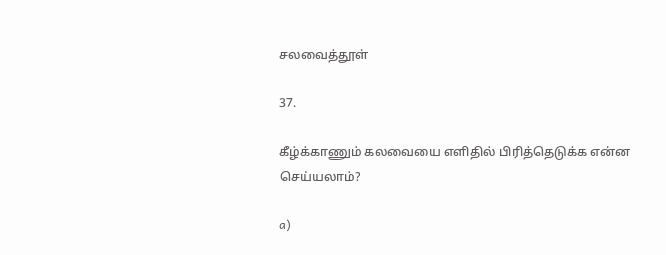சலவைத்தூள்

37.

கீழ்க்காணும் கலவையை எளிதில் பிரித்தெடுக்க என்ன செய்யலாம்?

a)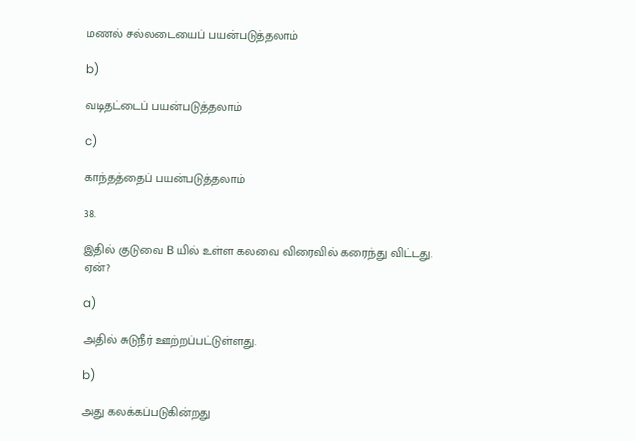மணல் சல்லடையைப் பயன்படுத்தலாம்

b)

வடிதட்டைப் பயன்படுத்தலாம்

c)

காந்தத்தைப் பயன்படுத்தலாம்

38.

இதில் குடுவை B யில் உள்ள கலவை விரைவில் கரைந்து விட்டது. ஏன்?

a)

அதில் சுடுநீர் ஊற்றப்பட்டுள்ளது.

b)

அது கலக்கப்படுகின்றது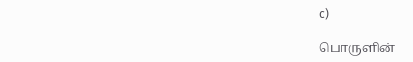c)

பொருளின்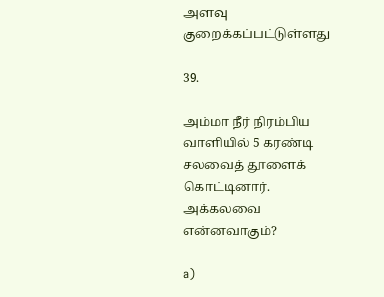அளவு குறைக்கப்பட்டுள்ளது

39.

அம்மா நீர் நிரம்பிய வாளியில் 5 கரண்டி சலவைத் தூளைக் கொட்டினார். அக்கலவை என்னவாகும்?

a)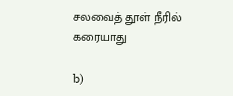சலவைத் தூள் நீரில் கரையாது

b)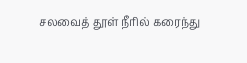சலவைத் தூள் நீரில் கரைந்து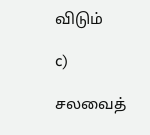விடும்

c)

சலவைத்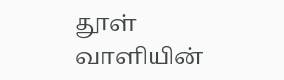தூள் வாளியின்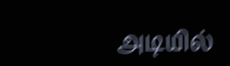அடியில்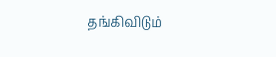தங்கிவிடும்